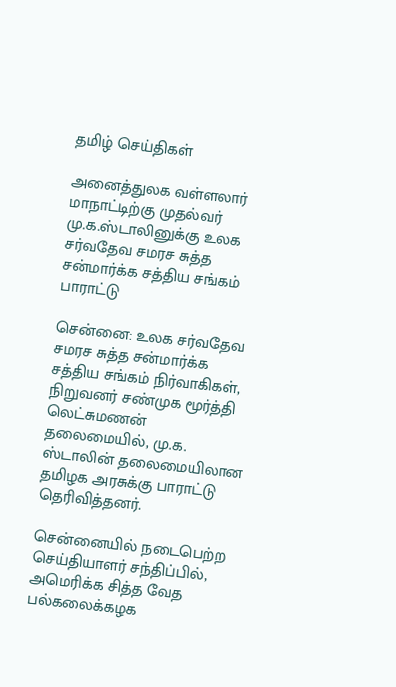தமிழ் செய்திகள்

அனைத்துலக வள்ளலார் மாநாட்டிற்கு முதல்வர் மு.க.ஸ்டாலினுக்கு உலக சர்வதேவ சமரச சுத்த சன்மார்க்க சத்திய சங்கம் பாராட்டு

சென்னை: உலக சர்வதேவ சமரச சுத்த சன்மார்க்க சத்திய சங்கம் நிர்வாகிகள், நிறுவனர் சண்முக மூர்த்தி லெட்சுமணன் தலைமையில், மு.க. ஸ்டாலின் தலைமையிலான தமிழக அரசுக்கு பாராட்டு தெரிவித்தனர்.

சென்னையில் நடைபெற்ற செய்தியாளர் சந்திப்பில், அமெரிக்க சித்த வேத பல்கலைக்கழக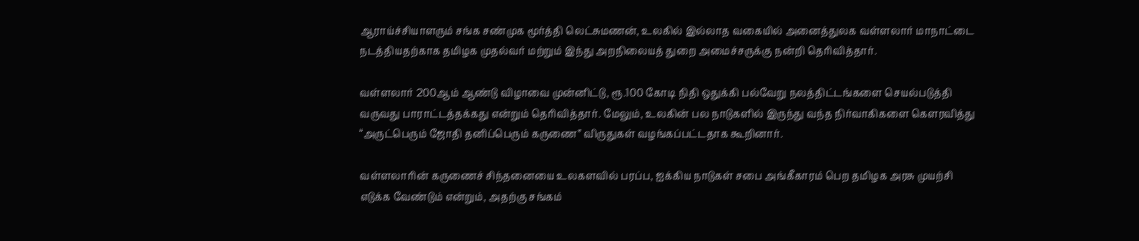ஆராய்ச்சியாளரும் சங்க சண்முக மூர்த்தி லெட்சுமணன், உலகில் இல்லாத வகையில் அனைத்துலக வள்ளலார் மாநாட்டை நடத்தியதற்காக தமிழக முதல்வர் மற்றும் இந்து அறநிலையத் துறை அமைச்சருக்கு நன்றி தெரிவித்தார்.

வள்ளலார் 200ஆம் ஆண்டு விழாவை முன்னிட்டு, ரூ.100 கோடி நிதி ஒதுக்கி பல்வேறு நலத்திட்டங்களை செயல்படுத்தி வருவது பாராட்டத்தக்கது என்றும் தெரிவித்தார். மேலும், உலகின் பல நாடுகளில் இருந்து வந்த நிர்வாகிகளை கௌரவித்து “அருட்பெரும் ஜோதி தனிப்பெரும் கருணை” விருதுகள் வழங்கப்பட்டதாக கூறினார்.

வள்ளலாரின் கருணைச் சிந்தனையை உலகளவில் பரப்ப, ஐக்கிய நாடுகள் சபை அங்கீகாரம் பெற தமிழக அரசு முயற்சி எடுக்க வேண்டும் என்றும், அதற்கு சங்கம்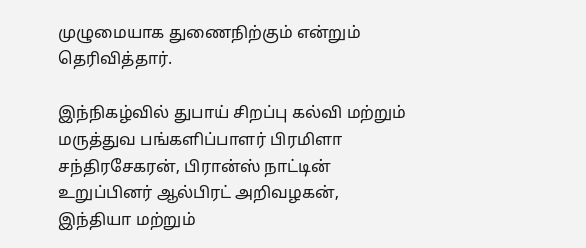முழுமையாக துணைநிற்கும் என்றும் தெரிவித்தார்.

இந்நிகழ்வில் துபாய் சிறப்பு கல்வி மற்றும் மருத்துவ பங்களிப்பாளர் பிரமிளா சந்திரசேகரன், பிரான்ஸ் நாட்டின் உறுப்பினர் ஆல்பிரட் அறிவழகன், இந்தியா மற்றும்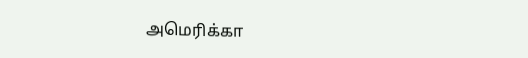அமெரிக்கா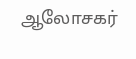ஆலோசகர்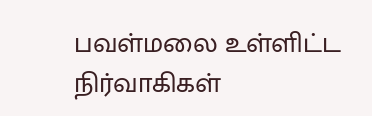பவள்மலை உள்ளிட்ட நிர்வாகிகள்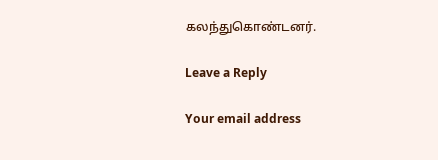கலந்துகொண்டனர்.

Leave a Reply

Your email address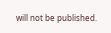will not be published.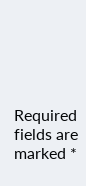Required fields are marked *